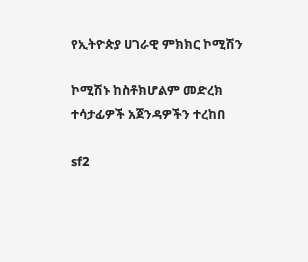የኢትዮጵያ ሀገራዊ ምክክር ኮሚሽን

ኮሚሽኑ ከስቶክሆልም መድረክ ተሳታፊዎች አጀንዳዎችን ተረከበ

sf2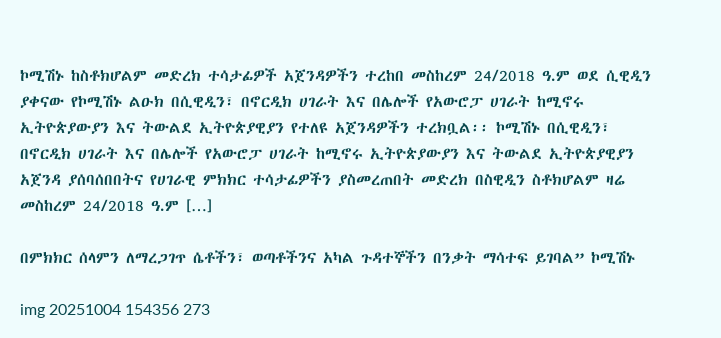ኮሚሽኑ ከስቶክሆልም መድረክ ተሳታፊዎች አጀንዳዎችን ተረከበ መስከረም 24/2018 ዓ.ም ወደ ሲዊዲን ያቀናው የኮሚሽኑ ልዑክ በሲዊዲን፣ በኖርዲክ ሀገራት እና በሌሎች የአውሮፓ ሀገራት ከሚኖሩ ኢትዮጵያውያን እና ትውልደ ኢትዮጵያዊያን የተለዩ አጀንዳዎችን ተረክቧል፡፡ ኮሚሽኑ በሲዊዲን፣ በኖርዲክ ሀገራት እና በሌሎች የአውሮፓ ሀገራት ከሚኖሩ ኢትዮጵያውያን እና ትውልደ ኢትዮጵያዊያን አጀንዳ ያሰባሰበበትና የሀገራዊ ምክክር ተሳታፊዎችን ያስመረጠበት መድረክ በስዊዲን ስቶክሆልም ዛሬ መስከረም 24/2018 ዓ.ም […]

በምክክር ሰላምን ለማረጋገጥ ሴቶችን፣ ወጣቶችንና አካል ጉዳተኞችን በንቃት ማሳተፍ ይገባል” ኮሚሽኑ

img 20251004 154356 273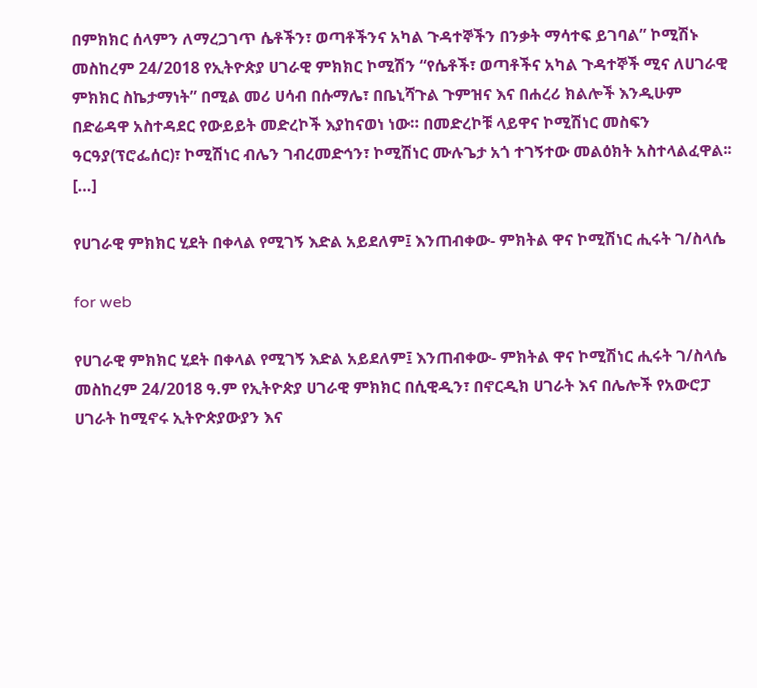በምክክር ሰላምን ለማረጋገጥ ሴቶችን፣ ወጣቶችንና አካል ጉዳተኞችን በንቃት ማሳተፍ ይገባል” ኮሚሽኑ መስከረም 24/2018 የኢትዮጵያ ሀገራዊ ምክክር ኮሚሽን “የሴቶች፣ ወጣቶችና አካል ጉዳተኞች ሚና ለሀገራዊ ምክክር ስኬታማነት” በሚል መሪ ሀሳብ በሱማሌ፣ በቤኒሻጉል ጉምዝና እና በሐረሪ ክልሎች እንዲሁም በድሬዳዋ አስተዳደር የውይይት መድረኮች እያከናወነ ነው። በመድረኮቹ ላይዋና ኮሚሽነር መስፍን ዓርዓያ(ፕሮፌሰር)፣ ኮሚሽነር ብሌን ገብረመድኅን፣ ኮሚሽነር ሙሉጌታ አጎ ተገኝተው መልዕክት አስተላልፈዋል፡፡ […]

የሀገራዊ ምክክር ሂደት በቀላል የሚገኝ እድል አይደለም፤ እንጠብቀው- ምክትል ዋና ኮሚሽነር ሒሩት ገ/ስላሴ

for web

የሀገራዊ ምክክር ሂደት በቀላል የሚገኝ እድል አይደለም፤ እንጠብቀው- ምክትል ዋና ኮሚሽነር ሒሩት ገ/ስላሴ መስከረም 24/2018 ዓ.ም የኢትዮጵያ ሀገራዊ ምክክር በሲዊዲን፣ በኖርዲክ ሀገራት እና በሌሎች የአውሮፓ ሀገራት ከሚኖሩ ኢትዮጵያውያን እና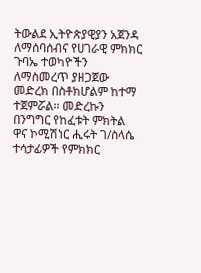ትውልደ ኢትዮጵያዊያን አጀንዳ ለማሰባሰብና የሀገራዊ ምክክር ጉባኤ ተወካዮችን ለማስመረጥ ያዘጋጀው መድረክ በስቶክሆልም ከተማ ተጀምሯል፡፡ መድረኩን በንግግር የከፈቱት ምክትል ዋና ኮሚሽነር ሒሩት ገ/ስላሴ ተሳታፊዎች የምክክር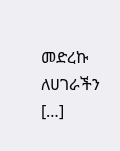መድረኩ ለሀገራችን […]